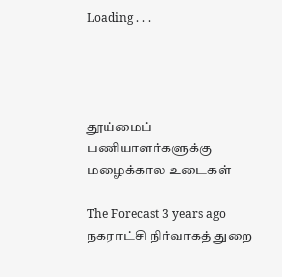Loading . . .




தூய்மைப் பணியாளர்களுக்கு மழைக்கால உடைகள்

The Forecast 3 years ago நகராட்சி நிர்வாகத் துறை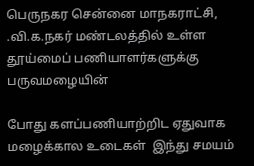பெருநகர சென்னை மாநகராட்சி, .வி.க.நகர் மண்டலத்தில் உள்ள தூய்மைப் பணியாளர்களுக்கு பருவமழையின்

போது களப்பணியாற்றிட ஏதுவாக மழைக்கால உடைகள்  இந்து சமயம்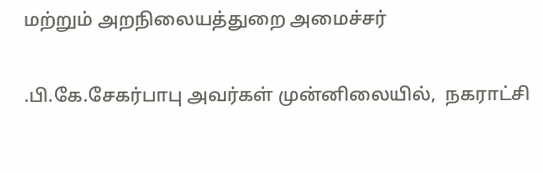மற்றும் அறநிலையத்துறை அமைச்சர்

.பி.கே.சேகர்பாபு அவர்கள் முன்னிலையில்,  நகராட்சி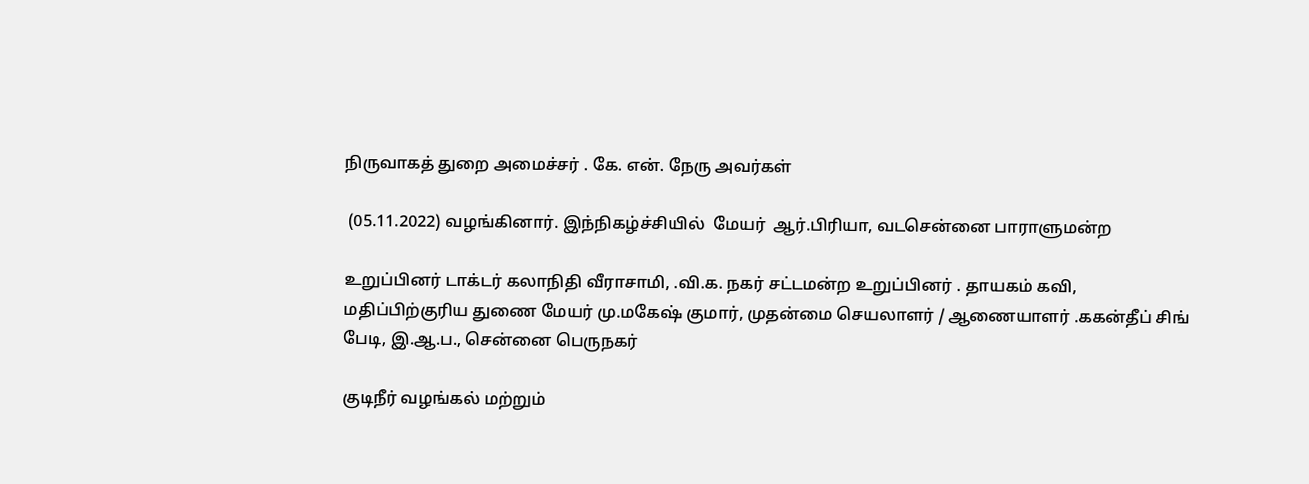நிருவாகத் துறை அமைச்சர் . கே. என். நேரு அவர்கள்

 (05.11.2022) வழங்கினார். இந்நிகழ்ச்சியில்  மேயர்  ஆர்.பிரியா, வடசென்னை பாராளுமன்ற

உறுப்பினர் டாக்டர் கலாநிதி வீராசாமி, .வி.க. நகர் சட்டமன்ற உறுப்பினர் . தாயகம் கவி, மதிப்பிற்குரிய துணை மேயர் மு.மகேஷ் குமார், முதன்மை செயலாளர் / ஆணையாளர் .ககன்தீப் சிங் பேடி, இ.ஆ.ப., சென்னை பெருநகர்

குடிநீர் வழங்கல் மற்றும்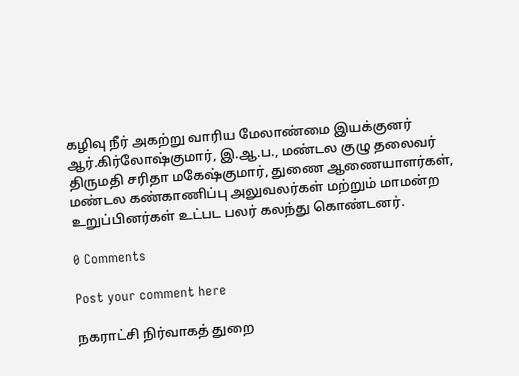கழிவு நீர் அகற்று வாரிய மேலாண்மை இயக்குனர்  ஆர்.கிர்லோஷ்குமார், இ.ஆ.ப., மண்டல குழு தலைவர் திருமதி சரிதா மகேஷ்குமார், துணை ஆணையாளர்கள், மண்டல கண்காணிப்பு அலுவலர்கள் மற்றும் மாமன்ற உறுப்பினர்கள் உட்பட பலர் கலந்து கொண்டனர்.

0 Comments

Post your comment here

நகராட்சி நிர்வாகத் துறை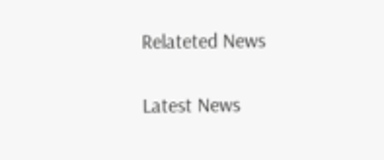Relateted News

Latest News